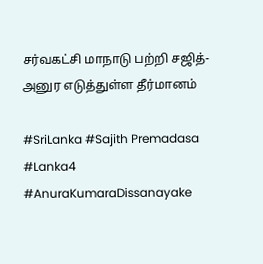சர்வகட்சி மாநாடு பற்றி சஜித்-அனுர எடுத்துள்ள தீர்மானம்

#SriLanka #Sajith Premadasa #Lanka4 #AnuraKumaraDissanayake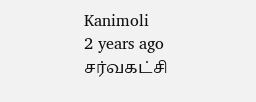Kanimoli
2 years ago
சர்வகட்சி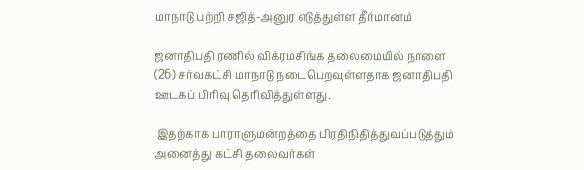மாநாடு பற்றி சஜித்-அனுர எடுத்துள்ள தீர்மானம்

ஜனாதிபதி ரணில் விக்ரமசிங்க தலைமையில் நாளை (26) சர்வகட்சி மாநாடு நடைபெறவுள்ளதாக ஜனாதிபதி ஊடகப் பிரிவு தெரிவித்துள்ளது.

 இதற்காக பாராளுமன்றத்தை பிரதிநிதித்துவப்படுத்தும் அனைத்து கட்சி தலைவர்கள்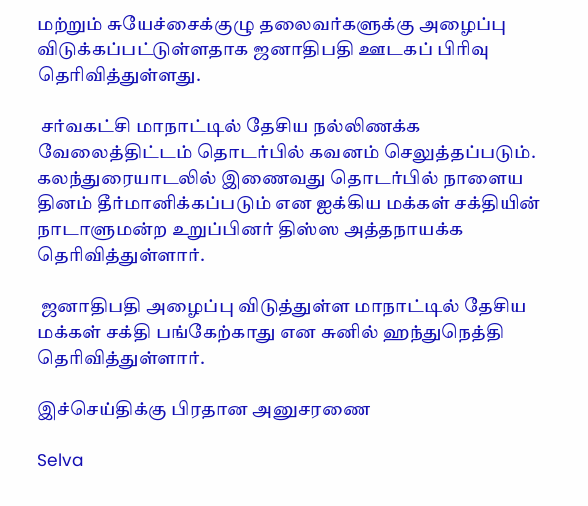மற்றும் சுயேச்சைக்குழு தலைவர்களுக்கு அழைப்பு விடுக்கப்பட்டுள்ளதாக ஜனாதிபதி ஊடகப் பிரிவு தெரிவித்துள்ளது.

 சர்வகட்சி மாநாட்டில் தேசிய நல்லிணக்க வேலைத்திட்டம் தொடர்பில் கவனம் செலுத்தப்படும். கலந்துரையாடலில் இணைவது தொடர்பில் நாளைய தினம் தீர்மானிக்கப்படும் என ஐக்கிய மக்கள் சக்தியின் நாடாளுமன்ற உறுப்பினர் திஸ்ஸ அத்தநாயக்க தெரிவித்துள்ளார்.

 ஜனாதிபதி அழைப்பு விடுத்துள்ள மாநாட்டில் தேசிய மக்கள் சக்தி பங்கேற்காது என சுனில் ஹந்துநெத்தி தெரிவித்துள்ளார்.

இச்செய்திக்கு பிரதான அனுசரணை

Selva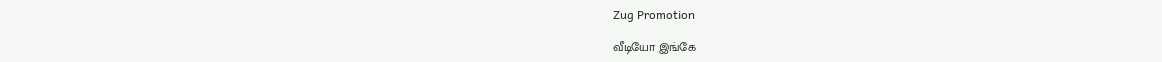Zug Promotion

வீடியோ இங்கே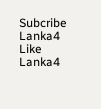Subcribe Lanka4
Like Lanka4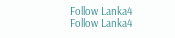Follow Lanka4
Follow Lanka4